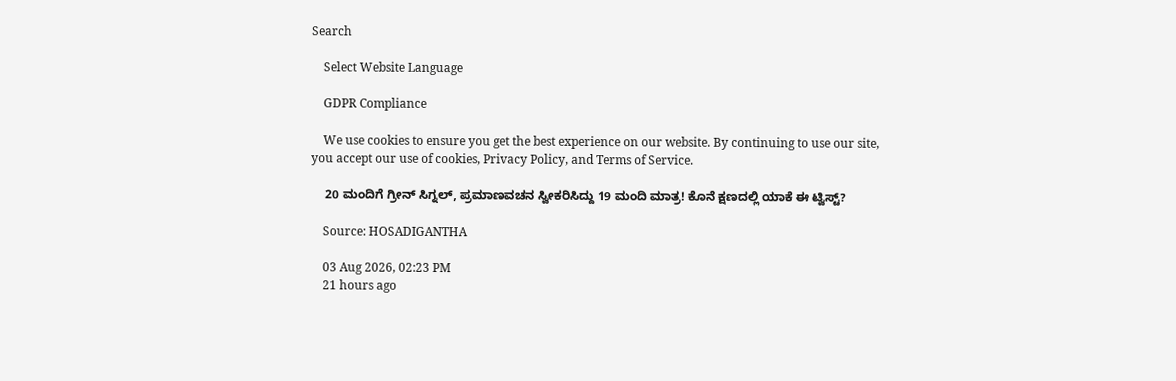Search

    Select Website Language

    GDPR Compliance

    We use cookies to ensure you get the best experience on our website. By continuing to use our site, you accept our use of cookies, Privacy Policy, and Terms of Service.

    20 ಮಂದಿಗೆ ಗ್ರೀನ್ ಸಿಗ್ನಲ್‌, ಪ್ರಮಾಣವಚನ ಸ್ವೀಕರಿಸಿದ್ದು 19 ಮಂದಿ ಮಾತ್ರ! ಕೊನೆ ಕ್ಷಣದಲ್ಲಿ ಯಾಕೆ ಈ ಟ್ವಿಸ್ಟ್?

    Source: HOSADIGANTHA

    03 Aug 2026, 02:23 PM
    21 hours ago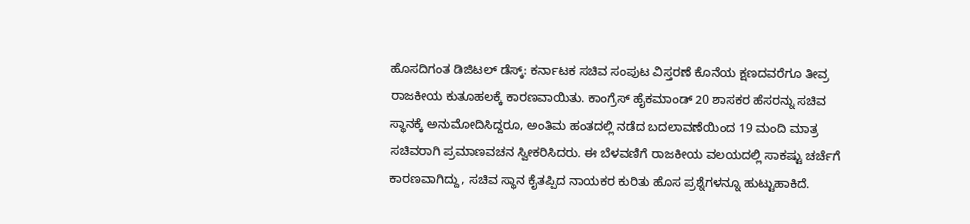ಹೊಸದಿಗಂತ ಡಿಜಿಟಲ್ ಡೆಸ್ಕ್: ಕರ್ನಾಟಕ ಸಚಿವ ಸಂಪುಟ ವಿಸ್ತರಣೆ ಕೊನೆಯ ಕ್ಷಣದವರೆಗೂ ತೀವ್ರ ರಾಜಕೀಯ ಕುತೂಹಲಕ್ಕೆ ಕಾರಣವಾಯಿತು. ಕಾಂಗ್ರೆಸ್ ಹೈಕಮಾಂಡ್ 20 ಶಾಸಕರ ಹೆಸರನ್ನು ಸಚಿವ ಸ್ಥಾನಕ್ಕೆ ಅನುಮೋದಿಸಿದ್ದರೂ, ಅಂತಿಮ ಹಂತದಲ್ಲಿ ನಡೆದ ಬದಲಾವಣೆಯಿಂದ 19 ಮಂದಿ ಮಾತ್ರ ಸಚಿವರಾಗಿ ಪ್ರಮಾಣವಚನ ಸ್ವೀಕರಿಸಿದರು. ಈ ಬೆಳವಣಿಗೆ ರಾಜಕೀಯ ವಲಯದಲ್ಲಿ ಸಾಕಷ್ಟು ಚರ್ಚೆಗೆ ಕಾರಣವಾಗಿದ್ದು, ಸಚಿವ ಸ್ಥಾನ ಕೈತಪ್ಪಿದ ನಾಯಕರ ಕುರಿತು ಹೊಸ ಪ್ರಶ್ನೆಗಳನ್ನೂ ಹುಟ್ಟುಹಾಕಿದೆ.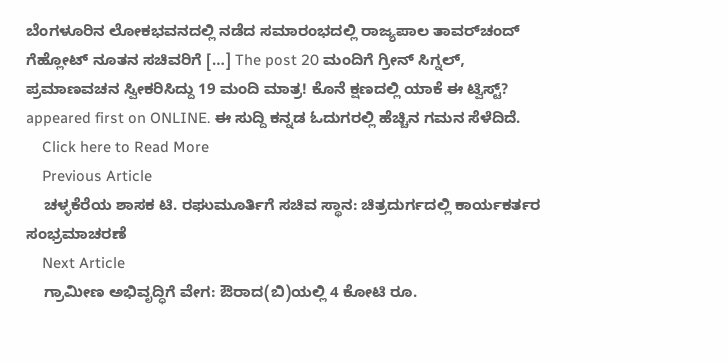ಬೆಂಗಳೂರಿನ ಲೋಕಭವನದಲ್ಲಿ ನಡೆದ ಸಮಾರಂಭದಲ್ಲಿ ರಾಜ್ಯಪಾಲ ತಾವರ್‌ಚಂದ್ ಗೆಹ್ಲೋಟ್ ನೂತನ ಸಚಿವರಿಗೆ […] The post 20 ಮಂದಿಗೆ ಗ್ರೀನ್ ಸಿಗ್ನಲ್‌, ಪ್ರಮಾಣವಚನ ಸ್ವೀಕರಿಸಿದ್ದು 19 ಮಂದಿ ಮಾತ್ರ! ಕೊನೆ ಕ್ಷಣದಲ್ಲಿ ಯಾಕೆ ಈ ಟ್ವಿಸ್ಟ್? appeared first on ONLINE. ಈ ಸುದ್ದಿ ಕನ್ನಡ ಓದುಗರಲ್ಲಿ ಹೆಚ್ಚಿನ ಗಮನ ಸೆಳೆದಿದೆ.
    Click here to Read More
    Previous Article
    ಚಳ್ಳಕೆರೆಯ ಶಾಸಕ ಟಿ. ರಘುಮೂರ್ತಿಗೆ ಸಚಿವ ಸ್ಥಾನ: ಚಿತ್ರದುರ್ಗದಲ್ಲಿ ಕಾರ್ಯಕರ್ತರ ಸಂಭ್ರಮಾಚರಣೆ
    Next Article
    ಗ್ರಾಮೀಣ ಅಭಿವೃದ್ಧಿಗೆ ವೇಗ: ಔರಾದ(ಬಿ)ಯಲ್ಲಿ 4 ಕೋಟಿ ರೂ.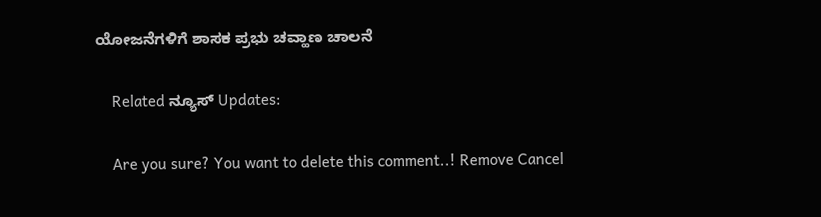ಯೋಜನೆಗಳಿಗೆ ಶಾಸಕ ಪ್ರಭು ಚವ್ಹಾಣ ಚಾಲನೆ

    Related ನ್ಯೂಸ್ Updates:

    Are you sure? You want to delete this comment..! Remove Cancel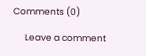Comments (0)

      Leave a comment